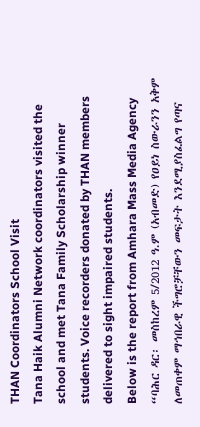THAN Coordinators School Visit
Tana Haik Alumni Network coordinators visited the school and met Tana Family Scholarship winner students. Voice recorders donated by THAN members delivered to sight impaired students.
Below is the report from Amhara Mass Media Agency
“ባሕር ዳር፡ መስከረም 5/2012 ዓ.ም (አብመድ) የዐይነ ስውራንን አቅም ለመጠቀም ማኅበራዊ ችግሮቻቸውን መፍታት እንደሚያስፈልግ የጣና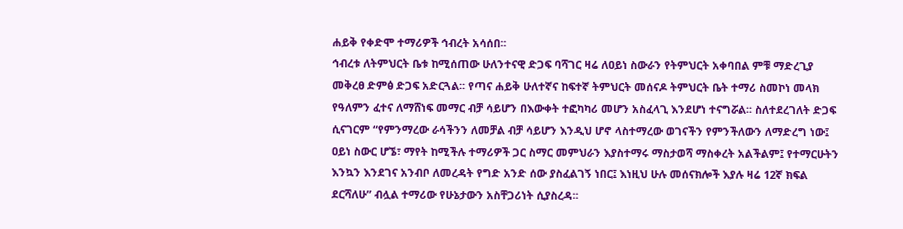ሐይቅ የቀድሞ ተማሪዎች ኅብረት አሳሰበ፡፡
ኅብረቱ ለትምህርት ቤቱ ከሚሰጠው ሁለንተናዊ ድጋፍ ባሻገር ዛሬ ለዐይነ ስውራን የትምህርት አቀባበል ምቹ ማድረጊያ መቅረፀ ድምፅ ድጋፍ አድርጓል፡፡ የጣና ሐይቅ ሁለተኛና ከፍተኛ ትምህርት መሰናዶ ትምህርት ቤት ተማሪ ስመኮነ መላክ የዓለምን ፈተና ለማሸነፍ መማር ብቻ ሳይሆን በእውቀት ተፎካካሪ መሆን አስፈላጊ እንደሆነ ተናግሯል፡፡ ስለተደረገለት ድጋፍ ሲናገርም “የምንማረው ራሳችንን ለመቻል ብቻ ሳይሆን እንዲህ ሆኖ ላስተማረው ወገናችን የምንችለውን ለማድረግ ነው፤ ዐይነ ስውር ሆኜ፣ ማየት ከሚችሉ ተማሪዎች ጋር ስማር መምህራን እያስተማሩ ማስታወሻ ማስቀረት አልችልም፤ የተማርሁትን እንኳን እንደገና አንብቦ ለመረዳት የግድ አንድ ሰው ያስፈልገኝ ነበር፤ እነዚህ ሁሉ መሰናክሎች እያሉ ዛሬ 12ኛ ክፍል ደርሻለሁ” ብሏል ተማሪው የሁኔታውን አስቸጋሪነት ሲያስረዳ፡፡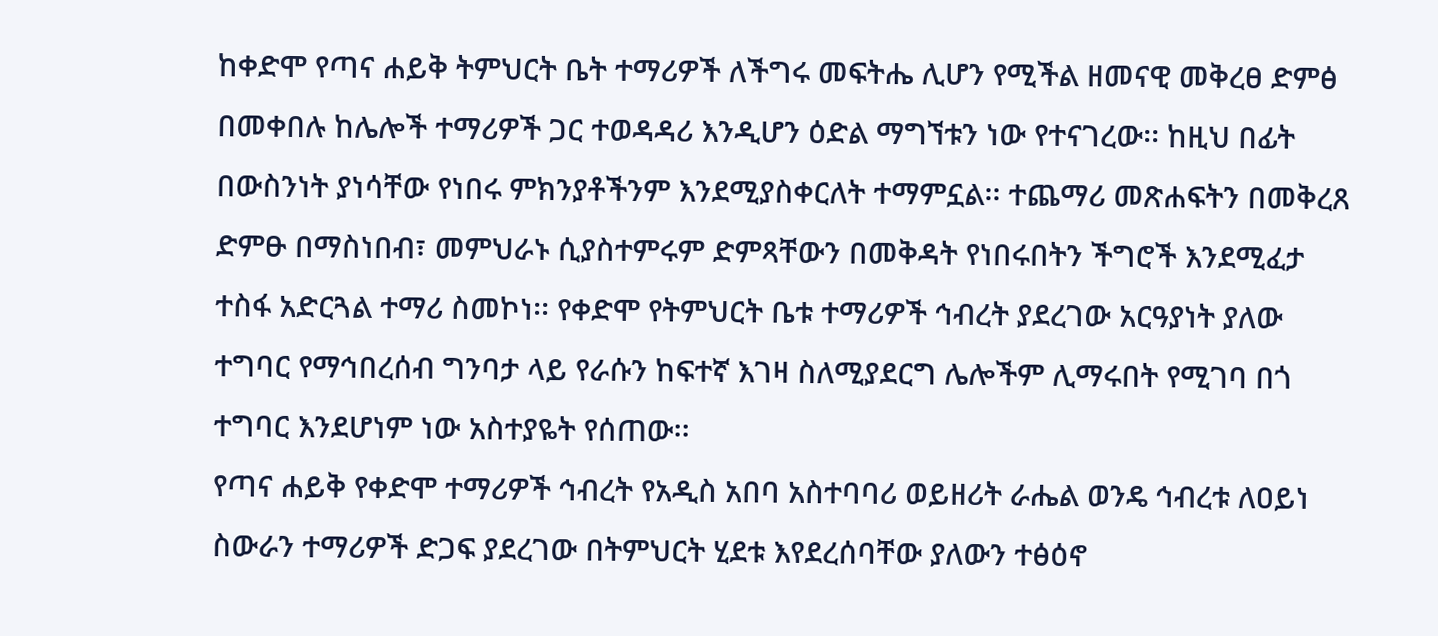ከቀድሞ የጣና ሐይቅ ትምህርት ቤት ተማሪዎች ለችግሩ መፍትሔ ሊሆን የሚችል ዘመናዊ መቅረፀ ድምፅ በመቀበሉ ከሌሎች ተማሪዎች ጋር ተወዳዳሪ እንዲሆን ዕድል ማግኘቱን ነው የተናገረው፡፡ ከዚህ በፊት በውስንነት ያነሳቸው የነበሩ ምክንያቶችንም እንደሚያስቀርለት ተማምኗል፡፡ ተጨማሪ መጽሐፍትን በመቅረጸ ድምፁ በማስነበብ፣ መምህራኑ ሲያስተምሩም ድምጻቸውን በመቅዳት የነበሩበትን ችግሮች እንደሚፈታ ተስፋ አድርጓል ተማሪ ስመኮነ፡፡ የቀድሞ የትምህርት ቤቱ ተማሪዎች ኅብረት ያደረገው አርዓያነት ያለው ተግባር የማኅበረሰብ ግንባታ ላይ የራሱን ከፍተኛ እገዛ ስለሚያደርግ ሌሎችም ሊማሩበት የሚገባ በጎ ተግባር እንደሆነም ነው አስተያዬት የሰጠው፡፡
የጣና ሐይቅ የቀድሞ ተማሪዎች ኅብረት የአዲስ አበባ አስተባባሪ ወይዘሪት ራሔል ወንዴ ኅብረቱ ለዐይነ ስውራን ተማሪዎች ድጋፍ ያደረገው በትምህርት ሂደቱ እየደረሰባቸው ያለውን ተፅዕኖ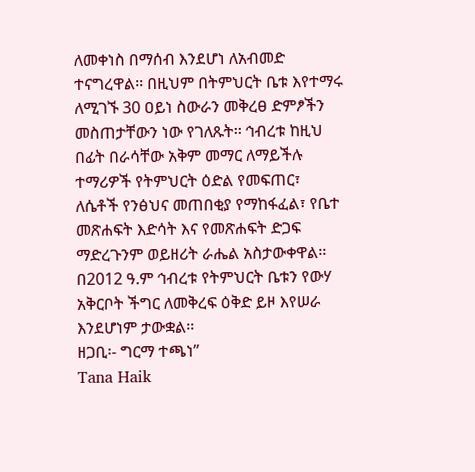ለመቀነስ በማሰብ እንደሆነ ለአብመድ ተናግረዋል፡፡ በዚህም በትምህርት ቤቱ እየተማሩ ለሚገኙ 30 ዐይነ ስውራን መቅረፀ ድምፆችን መስጠታቸውን ነው የገለጹት፡፡ ኅብረቱ ከዚህ በፊት በራሳቸው አቅም መማር ለማይችሉ ተማሪዎች የትምህርት ዕድል የመፍጠር፣ ለሴቶች የንፅህና መጠበቂያ የማከፋፈል፣ የቤተ መጽሐፍት እድሳት እና የመጽሐፍት ድጋፍ ማድረጉንም ወይዘሪት ራሔል አስታውቀዋል፡፡
በ2012 ዓ.ም ኅብረቱ የትምህርት ቤቱን የውሃ አቅርቦት ችግር ለመቅረፍ ዕቅድ ይዞ እየሠራ እንደሆነም ታውቋል፡፡
ዘጋቢ፡- ግርማ ተጫነ”
Tana Haik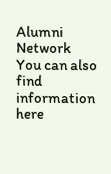Alumni Network
You can also find information here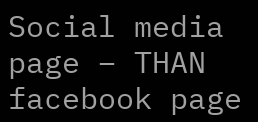Social media page – THAN facebook page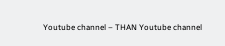Youtube channel – THAN Youtube channel